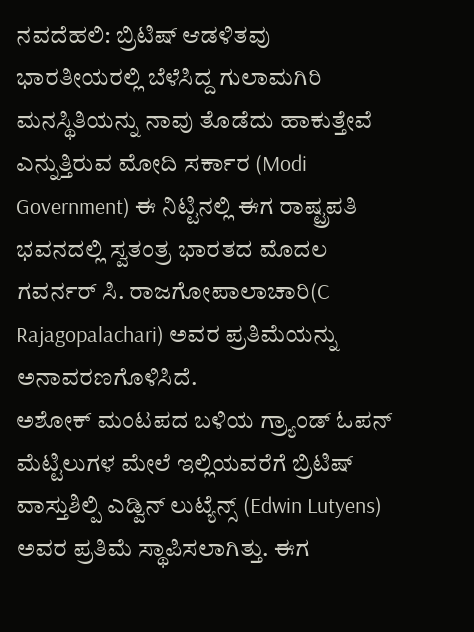ನವದೆಹಲಿ: ಬ್ರಿಟಿಷ್ ಆಡಳಿತವು ಭಾರತೀಯರಲ್ಲಿ ಬೆಳೆಸಿದ್ದ ಗುಲಾಮಗಿರಿ ಮನಸ್ಥಿತಿಯನ್ನು ನಾವು ತೊಡೆದು ಹಾಕುತ್ತೇವೆ ಎನ್ನುತ್ತಿರುವ ಮೋದಿ ಸರ್ಕಾರ (Modi Government) ಈ ನಿಟ್ಟಿನಲ್ಲಿ ಈಗ ರಾಷ್ಟ್ರಪತಿ ಭವನದಲ್ಲಿ ಸ್ವತಂತ್ರ ಭಾರತದ ಮೊದಲ ಗವರ್ನರ್ ಸಿ. ರಾಜಗೋಪಾಲಾಚಾರಿ(C Rajagopalachari) ಅವರ ಪ್ರತಿಮೆಯನ್ನು ಅನಾವರಣಗೊಳಿಸಿದೆ.
ಅಶೋಕ್ ಮಂಟಪದ ಬಳಿಯ ಗ್ರ್ಯಾಂಡ್ ಓಪನ್ ಮೆಟ್ಟಿಲುಗಳ ಮೇಲೆ ಇಲ್ಲಿಯವರೆಗೆ ಬ್ರಿಟಿಷ್ ವಾಸ್ತುಶಿಲ್ಪಿ ಎಡ್ವಿನ್ ಲುಟ್ಯೆನ್ಸ್ (Edwin Lutyens) ಅವರ ಪ್ರತಿಮೆ ಸ್ಥಾಪಿಸಲಾಗಿತ್ತು. ಈಗ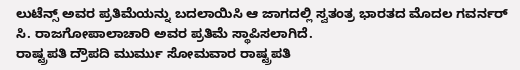ಲುಟೆನ್ಸ್ ಅವರ ಪ್ರತಿಮೆಯನ್ನು ಬದಲಾಯಿಸಿ ಆ ಜಾಗದಲ್ಲಿ ಸ್ವತಂತ್ರ ಭಾರತದ ಮೊದಲ ಗವರ್ನರ್ ಸಿ. ರಾಜಗೋಪಾಲಾಚಾರಿ ಅವರ ಪ್ರತಿಮೆ ಸ್ಥಾಪಿಸಲಾಗಿದೆ.
ರಾಷ್ಟ್ರಪತಿ ದ್ರೌಪದಿ ಮುರ್ಮು ಸೋಮವಾರ ರಾಷ್ಟ್ರಪತಿ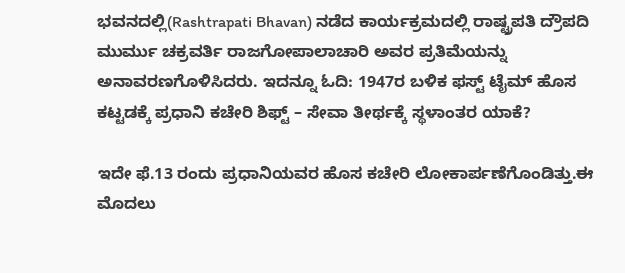ಭವನದಲ್ಲಿ(Rashtrapati Bhavan) ನಡೆದ ಕಾರ್ಯಕ್ರಮದಲ್ಲಿ ರಾಷ್ಟ್ರಪತಿ ದ್ರೌಪದಿ ಮುರ್ಮು ಚಕ್ರವರ್ತಿ ರಾಜಗೋಪಾಲಾಚಾರಿ ಅವರ ಪ್ರತಿಮೆಯನ್ನು ಅನಾವರಣಗೊಳಿಸಿದರು. ಇದನ್ನೂ ಓದಿ: 1947ರ ಬಳಿಕ ಫಸ್ಟ್ ಟೈಮ್ ಹೊಸ ಕಟ್ಟಡಕ್ಕೆ ಪ್ರಧಾನಿ ಕಚೇರಿ ಶಿಫ್ಟ್ – ಸೇವಾ ತೀರ್ಥಕ್ಕೆ ಸ್ಥಳಾಂತರ ಯಾಕೆ?

ಇದೇ ಫೆ.13 ರಂದು ಪ್ರಧಾನಿಯವರ ಹೊಸ ಕಚೇರಿ ಲೋಕಾರ್ಪಣೆಗೊಂಡಿತ್ತು.ಈ ಮೊದಲು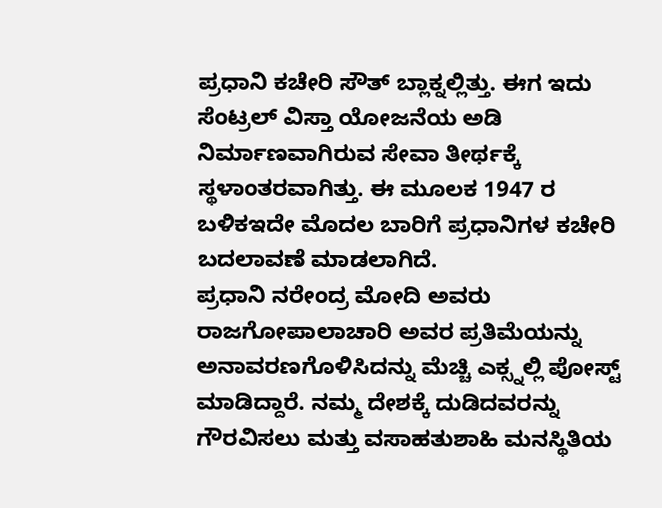ಪ್ರಧಾನಿ ಕಚೇರಿ ಸೌತ್ ಬ್ಲಾಕ್ನಲ್ಲಿತ್ತು. ಈಗ ಇದು ಸೆಂಟ್ರಲ್ ವಿಸ್ತಾ ಯೋಜನೆಯ ಅಡಿ ನಿರ್ಮಾಣವಾಗಿರುವ ಸೇವಾ ತೀರ್ಥಕ್ಕೆ ಸ್ಥಳಾಂತರವಾಗಿತ್ತು. ಈ ಮೂಲಕ 1947 ರ ಬಳಿಕಇದೇ ಮೊದಲ ಬಾರಿಗೆ ಪ್ರಧಾನಿಗಳ ಕಚೇರಿ ಬದಲಾವಣೆ ಮಾಡಲಾಗಿದೆ.
ಪ್ರಧಾನಿ ನರೇಂದ್ರ ಮೋದಿ ಅವರು ರಾಜಗೋಪಾಲಾಚಾರಿ ಅವರ ಪ್ರತಿಮೆಯನ್ನು ಅನಾವರಣಗೊಳಿಸಿದನ್ನು ಮೆಚ್ಚಿ ಎಕ್ಸ್ನಲ್ಲಿ ಪೋಸ್ಟ್ ಮಾಡಿದ್ದಾರೆ. ನಮ್ಮ ದೇಶಕ್ಕೆ ದುಡಿದವರನ್ನು ಗೌರವಿಸಲು ಮತ್ತು ವಸಾಹತುಶಾಹಿ ಮನಸ್ಥಿತಿಯ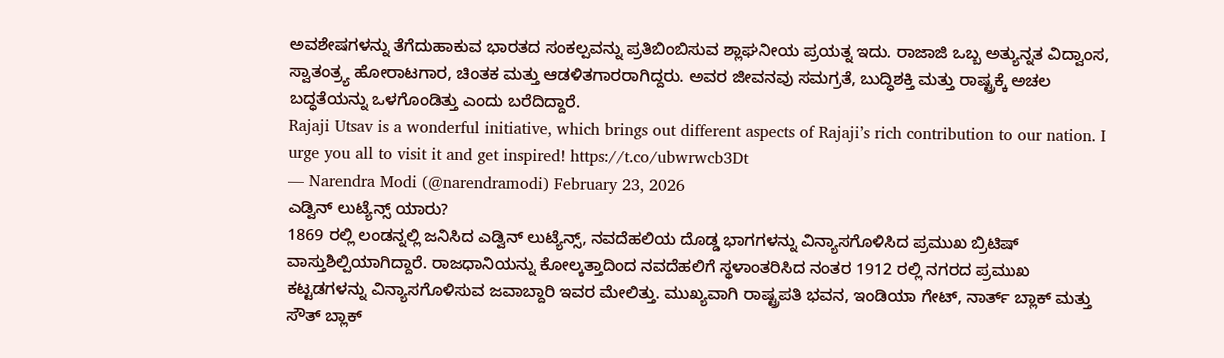ಅವಶೇಷಗಳನ್ನು ತೆಗೆದುಹಾಕುವ ಭಾರತದ ಸಂಕಲ್ಪವನ್ನು ಪ್ರತಿಬಿಂಬಿಸುವ ಶ್ಲಾಘನೀಯ ಪ್ರಯತ್ನ ಇದು. ರಾಜಾಜಿ ಒಬ್ಬ ಅತ್ಯುನ್ನತ ವಿದ್ವಾಂಸ, ಸ್ವಾತಂತ್ರ್ಯ ಹೋರಾಟಗಾರ, ಚಿಂತಕ ಮತ್ತು ಆಡಳಿತಗಾರರಾಗಿದ್ದರು. ಅವರ ಜೀವನವು ಸಮಗ್ರತೆ, ಬುದ್ಧಿಶಕ್ತಿ ಮತ್ತು ರಾಷ್ಟ್ರಕ್ಕೆ ಅಚಲ ಬದ್ಧತೆಯನ್ನು ಒಳಗೊಂಡಿತ್ತು ಎಂದು ಬರೆದಿದ್ದಾರೆ.
Rajaji Utsav is a wonderful initiative, which brings out different aspects of Rajaji’s rich contribution to our nation. I urge you all to visit it and get inspired! https://t.co/ubwrwcb3Dt
— Narendra Modi (@narendramodi) February 23, 2026
ಎಡ್ವಿನ್ ಲುಟ್ಯೆನ್ಸ್ ಯಾರು?
1869 ರಲ್ಲಿ ಲಂಡನ್ನಲ್ಲಿ ಜನಿಸಿದ ಎಡ್ವಿನ್ ಲುಟ್ಯೆನ್ಸ್, ನವದೆಹಲಿಯ ದೊಡ್ಡ ಭಾಗಗಳನ್ನು ವಿನ್ಯಾಸಗೊಳಿಸಿದ ಪ್ರಮುಖ ಬ್ರಿಟಿಷ್ ವಾಸ್ತುಶಿಲ್ಪಿಯಾಗಿದ್ದಾರೆ. ರಾಜಧಾನಿಯನ್ನು ಕೋಲ್ಕತ್ತಾದಿಂದ ನವದೆಹಲಿಗೆ ಸ್ಥಳಾಂತರಿಸಿದ ನಂತರ 1912 ರಲ್ಲಿ ನಗರದ ಪ್ರಮುಖ ಕಟ್ಟಡಗಳನ್ನು ವಿನ್ಯಾಸಗೊಳಿಸುವ ಜವಾಬ್ದಾರಿ ಇವರ ಮೇಲಿತ್ತು. ಮುಖ್ಯವಾಗಿ ರಾಷ್ಟ್ರಪತಿ ಭವನ, ಇಂಡಿಯಾ ಗೇಟ್, ನಾರ್ತ್ ಬ್ಲಾಕ್ ಮತ್ತು ಸೌತ್ ಬ್ಲಾಕ್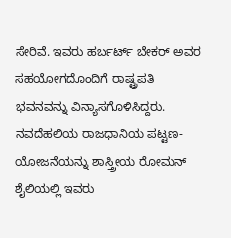ಸೇರಿವೆ. ಇವರು ಹರ್ಬರ್ಟ್ ಬೇಕರ್ ಅವರ ಸಹಯೋಗದೊಂದಿಗೆ ರಾಷ್ಟ್ರಪತಿ ಭವನವನ್ನು ವಿನ್ಯಾಸಗೊಳಿಸಿದ್ದರು.
ನವದೆಹಲಿಯ ರಾಜಧಾನಿಯ ಪಟ್ಟಣ-ಯೋಜನೆಯನ್ನು ಶಾಸ್ತ್ರೀಯ ರೋಮನ್ ಶೈಲಿಯಲ್ಲಿ ಇವರು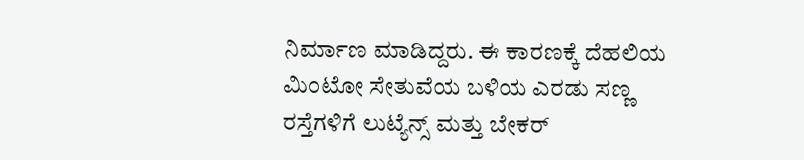ನಿರ್ಮಾಣ ಮಾಡಿದ್ದರು. ಈ ಕಾರಣಕ್ಕೆ ದೆಹಲಿಯ ಮಿಂಟೋ ಸೇತುವೆಯ ಬಳಿಯ ಎರಡು ಸಣ್ಣ ರಸ್ತೆಗಳಿಗೆ ಲುಟ್ಯೆನ್ಸ್ ಮತ್ತು ಬೇಕರ್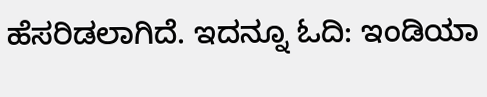ಹೆಸರಿಡಲಾಗಿದೆ. ಇದನ್ನೂ ಓದಿ: ಇಂಡಿಯಾ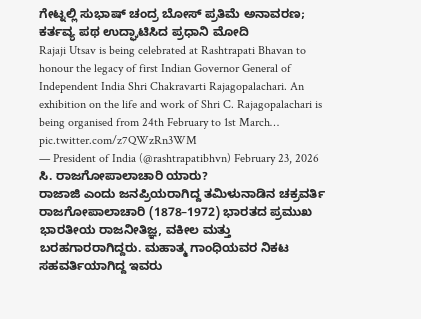ಗೇಟ್ನಲ್ಲಿ ಸುಭಾಷ್ ಚಂದ್ರ ಬೋಸ್ ಪ್ರತಿಮೆ ಅನಾವರಣ; ಕರ್ತವ್ಯ ಪಥ ಉದ್ಘಾಟಿಸಿದ ಪ್ರಧಾನಿ ಮೋದಿ
Rajaji Utsav is being celebrated at Rashtrapati Bhavan to honour the legacy of first Indian Governor General of Independent India Shri Chakravarti Rajagopalachari. An exhibition on the life and work of Shri C. Rajagopalachari is being organised from 24th February to 1st March… pic.twitter.com/z7QWzRn3WM
— President of India (@rashtrapatibhvn) February 23, 2026
ಸಿ. ರಾಜಗೋಪಾಲಾಚಾರಿ ಯಾರು?
ರಾಜಾಜಿ ಎಂದು ಜನಪ್ರಿಯರಾಗಿದ್ದ ತಮಿಳುನಾಡಿನ ಚಕ್ರವರ್ತಿ ರಾಜಗೋಪಾಲಾಚಾರಿ (1878–1972) ಭಾರತದ ಪ್ರಮುಖ ಭಾರತೀಯ ರಾಜನೀತಿಜ್ಞ, ವಕೀಲ ಮತ್ತು ಬರಹಗಾರರಾಗಿದ್ದರು. ಮಹಾತ್ಮ ಗಾಂಧಿಯವರ ನಿಕಟ ಸಹವರ್ತಿಯಾಗಿದ್ದ ಇವರು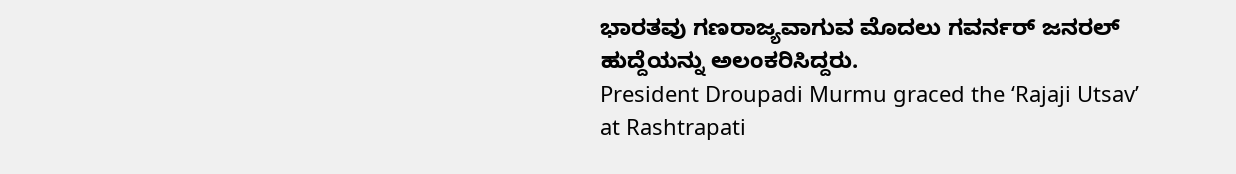ಭಾರತವು ಗಣರಾಜ್ಯವಾಗುವ ಮೊದಲು ಗವರ್ನರ್ ಜನರಲ್ ಹುದ್ದೆಯನ್ನು ಅಲಂಕರಿಸಿದ್ದರು.
President Droupadi Murmu graced the ‘Rajaji Utsav’ at Rashtrapati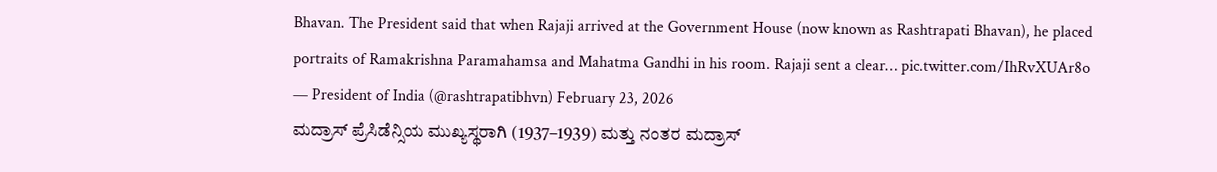Bhavan. The President said that when Rajaji arrived at the Government House (now known as Rashtrapati Bhavan), he placed portraits of Ramakrishna Paramahamsa and Mahatma Gandhi in his room. Rajaji sent a clear… pic.twitter.com/IhRvXUAr8o
— President of India (@rashtrapatibhvn) February 23, 2026
ಮದ್ರಾಸ್ ಪ್ರೆಸಿಡೆನ್ಸಿಯ ಮುಖ್ಯಸ್ಥರಾಗಿ (1937–1939) ಮತ್ತು ನಂತರ ಮದ್ರಾಸ್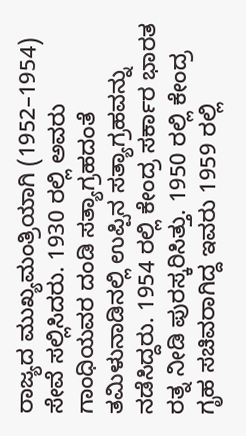ರಾಜ್ಯದ ಮುಖ್ಯಮಂತ್ರಿಯಾಗಿ (1952–1954) ಸೇವೆ ಸಲ್ಲಿಸಿದರು. 1930 ರಲ್ಲಿ ಅವರು ಗಾಂಧಿಯವರ ದಂಡಿ ಸತ್ಯಾಗ್ರಹದಂತೆ ತಮಿಳುನಾಡಿನಲ್ಲಿ ಉಪ್ಪಿನ ಸತ್ಯಾಗ್ರಹವನ್ನು ನಡೆಸಿದ್ದರು. 1954 ರಲ್ಲಿ ಕೇಂದ್ರ ಸರ್ಕಾರ ಭಾರತ ರತ್ನ ನೀಡಿ ಪುರಸ್ಕರಿಸಿತ್ತು. 1950 ರಲ್ಲಿ ಕೇಂದ್ರ ಗೃಹ ಸಚಿವರಾಗಿದ್ದ ಇವರು 1959 ರಲ್ಲಿ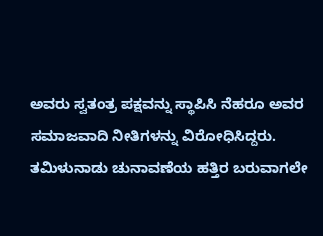ಅವರು ಸ್ವತಂತ್ರ ಪಕ್ಷವನ್ನು ಸ್ಥಾಪಿಸಿ ನೆಹರೂ ಅವರ ಸಮಾಜವಾದಿ ನೀತಿಗಳನ್ನು ವಿರೋಧಿಸಿದ್ದರು.
ತಮಿಳುನಾಡು ಚುನಾವಣೆಯ ಹತ್ತಿರ ಬರುವಾಗಲೇ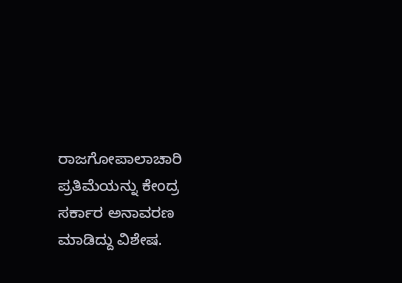ರಾಜಗೋಪಾಲಾಚಾರಿ ಪ್ರತಿಮೆಯನ್ನು ಕೇಂದ್ರ ಸರ್ಕಾರ ಅನಾವರಣ ಮಾಡಿದ್ದು ವಿಶೇಷ.